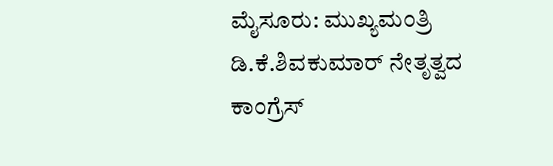ಮೈಸೂರು: ಮುಖ್ಯಮಂತ್ರಿ ಡಿ.ಕೆ.ಶಿವಕುಮಾರ್ ನೇತೃತ್ವದ ಕಾಂಗ್ರೆಸ್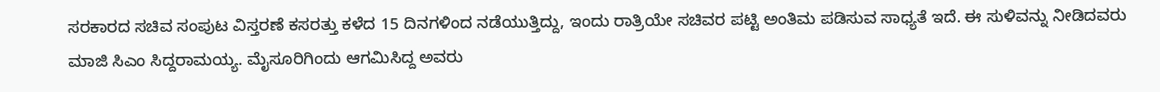ಸರಕಾರದ ಸಚಿವ ಸಂಪುಟ ವಿಸ್ತರಣೆ ಕಸರತ್ತು ಕಳೆದ 15 ದಿನಗಳಿಂದ ನಡೆಯುತ್ತಿದ್ದು, ಇಂದು ರಾತ್ರಿಯೇ ಸಚಿವರ ಪಟ್ಟಿ ಅಂತಿಮ ಪಡಿಸುವ ಸಾಧ್ಯತೆ ಇದೆ. ಈ ಸುಳಿವನ್ನು ನೀಡಿದವರು ಮಾಜಿ ಸಿಎಂ ಸಿದ್ದರಾಮಯ್ಯ. ಮೈಸೂರಿಗಿಂದು ಆಗಮಿಸಿದ್ದ ಅವರು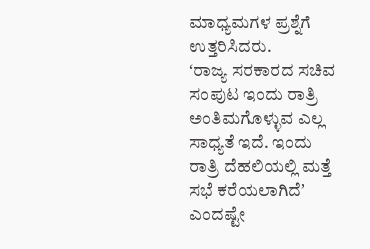ಮಾಧ್ಯಮಗಳ ಪ್ರಶ್ನೆಗೆ ಉತ್ತರಿಸಿದರು.
ʻರಾಜ್ಯ ಸರಕಾರದ ಸಚಿವ ಸಂಪುಟ ಇಂದು ರಾತ್ರಿ ಅಂತಿಮಗೊಳ್ಳುವ ಎಲ್ಲ ಸಾಧ್ಯತೆ ಇದೆ. ಇಂದು ರಾತ್ರಿ ದೆಹಲಿಯಲ್ಲಿ ಮತ್ತೆ ಸಭೆ ಕರೆಯಲಾಗಿದೆʼ ಎಂದಷ್ಟೇ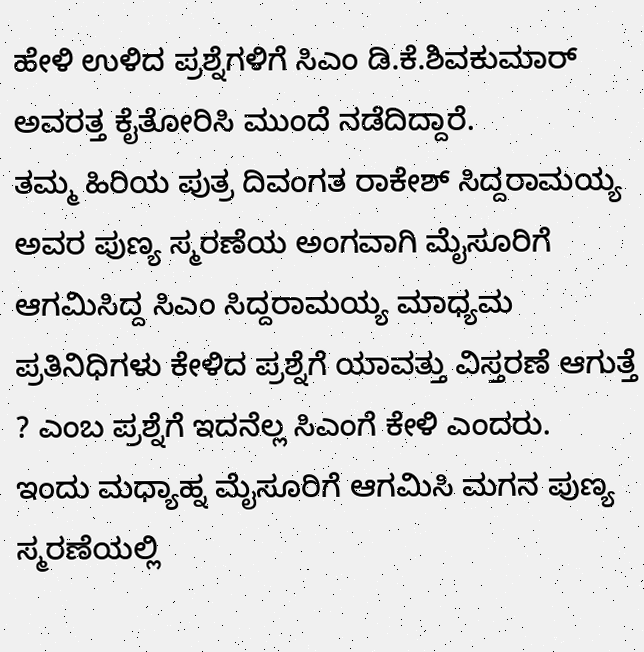ಹೇಳಿ ಉಳಿದ ಪ್ರಶ್ನೆಗಳಿಗೆ ಸಿಎಂ ಡಿ.ಕೆ.ಶಿವಕುಮಾರ್ ಅವರತ್ತ ಕೈತೋರಿಸಿ ಮುಂದೆ ನಡೆದಿದ್ದಾರೆ.
ತಮ್ಮ ಹಿರಿಯ ಪುತ್ರ ದಿವಂಗತ ರಾಕೇಶ್ ಸಿದ್ದರಾಮಯ್ಯ ಅವರ ಪುಣ್ಯ ಸ್ಮರಣೆಯ ಅಂಗವಾಗಿ ಮೈಸೂರಿಗೆ ಆಗಮಿಸಿದ್ದ ಸಿಎಂ ಸಿದ್ದರಾಮಯ್ಯ ಮಾಧ್ಯಮ ಪ್ರತಿನಿಧಿಗಳು ಕೇಳಿದ ಪ್ರಶ್ನೆಗೆ ಯಾವತ್ತು ವಿಸ್ತರಣೆ ಆಗುತ್ತೆ ? ಎಂಬ ಪ್ರಶ್ನೆಗೆ ಇದನೆಲ್ಲ ಸಿಎಂಗೆ ಕೇಳಿ ಎಂದರು.
ಇಂದು ಮಧ್ಯಾಹ್ನ ಮೈಸೂರಿಗೆ ಆಗಮಿಸಿ ಮಗನ ಪುಣ್ಯ ಸ್ಮರಣೆಯಲ್ಲಿ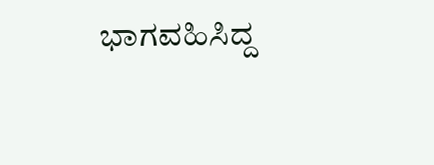ಭಾಗವಹಿಸಿದ್ದ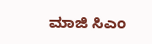ಮಾಜಿ ಸಿಎಂ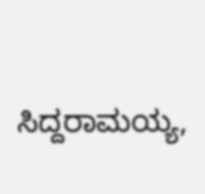ಸಿದ್ದರಾಮಯ್ಯ,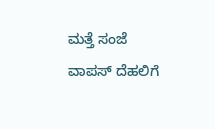ಮತ್ತೆ ಸಂಜೆ ವಾಪಸ್ ದೆಹಲಿಗೆ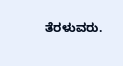ತೆರಳುವರು.